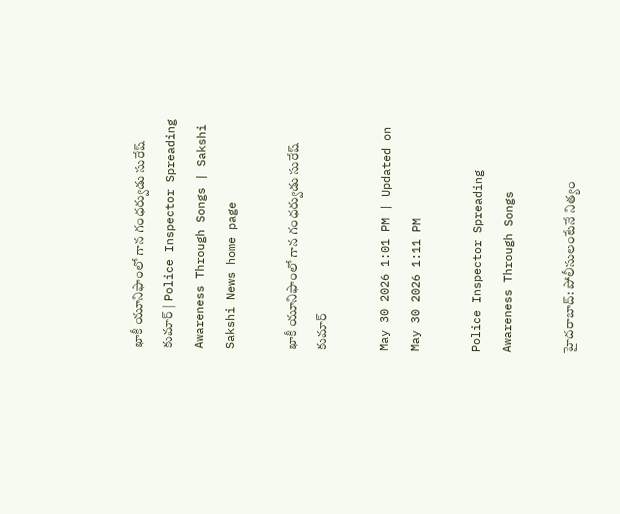ఖాకీ యూనిఫాంలో గాన గంధర్వుడు సురేష్‌ కుమార్‌ | Police Inspector Spreading Awareness Through Songs | Sakshi
Sakshi News home page

ఖాకీ యూనిఫాంలో గాన గంధర్వుడు సురేష్‌ కుమార్‌

May 30 2026 1:01 PM | Updated on May 30 2026 1:11 PM

Police Inspector Spreading Awareness Through Songs

హైదరాబాద్‌: పోలీసులంటేనే నిత్యం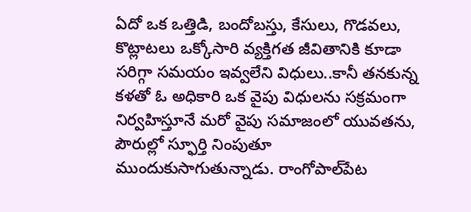ఏదో ఒక ఒత్తిడి, బందోబస్తు, కేసులు, గొడవలు, కొట్లాటలు ఒక్కోసారి వ్యక్తిగత జీవితానికి కూడా సరిగ్గా సమయం ఇవ్వలేని విధులు..కానీ తనకున్న కళతో ఓ అధికారి ఒక వైపు విధులను సక్రమంగా నిర్వహిస్తూనే మరో వైపు సమాజంలో యువతను, పౌరుల్లో స్ఫూర్తి నింపుతూ ముందుకుసాగుతున్నాడు. రాంగోపాల్‌పేట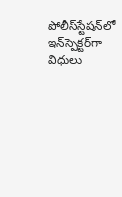పోలీస్‌స్టేషన్‌లో ఇన్‌స్పెక్టర్‌గా విధులు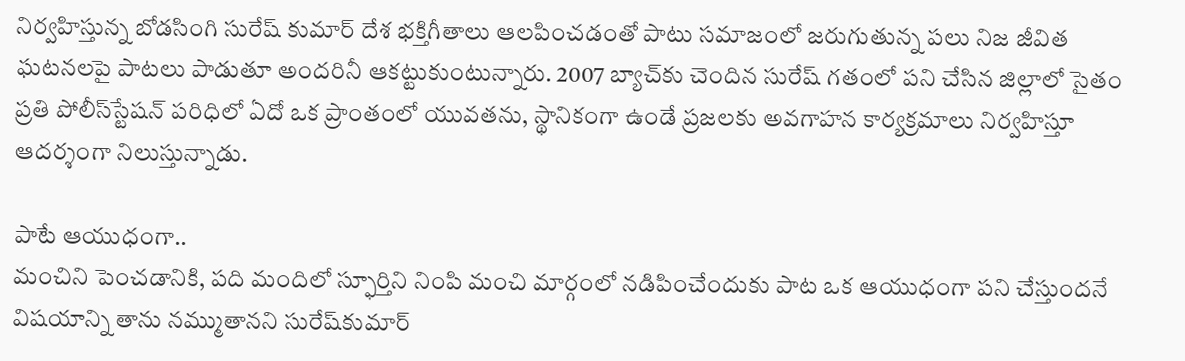నిర్వహిస్తున్న బోడసింగి సురేష్‌ కుమార్‌ దేశ భక్తిగీతాలు ఆలపించడంతో పాటు సమాజంలో జరుగుతున్న పలు నిజ జీవిత ఘటనలపై పాటలు పాడుతూ అందరినీ ఆకట్టుకుంటున్నారు. 2007 బ్యాచ్‌కు చెందిన సురేష్‌ గతంలో పని చేసిన జిల్లాలో సైతం ప్రతి పోలీస్‌స్టేషన్‌ పరిధిలో ఏదో ఒక ప్రాంతంలో యువతను, స్థానికంగా ఉండే ప్రజలకు అవగాహన కార్యక్రమాలు నిర్వహిస్తూ ఆదర్శంగా నిలుస్తున్నాడు.

పాటే ఆయుధంగా..
మంచిని పెంచడానికి, పది మందిలో స్ఫూర్తిని నింపి మంచి మార్గంలో నడిపించేందుకు పాట ఒక ఆయుధంగా పని చేస్తుందనే విషయాన్ని తాను నమ్ముతానని సురేష్‌కుమార్‌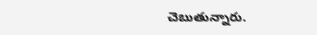చెబుతున్నారు.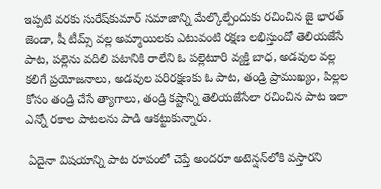ఇప్పటి వరకు సురేష్‌కుమార్‌ సమాజాన్ని మేల్కొల్పేందుకు రచించిన జై భారత్‌ జెండా, షీ టీమ్స్‌ వల్ల అమ్మాయిలకు ఎటువంటి రక్షణ లభిస్తుందో తెలియజేసే పాట, పల్లెను వదిలి పటానికి రాలేని ఓ పల్లెటూరి వ్యక్తి బాధ, అడవుల వల్ల కలిగే ప్రయోజనాలు, అడవుల పరిరక్షణకు ఓ పాట, తండ్రి ప్రాముఖ్యం, పిల్లల కోసం తండ్రి చేసే త్యాగాలు, తండ్రి కష్టాన్ని తెలియజేసేలా రచించిన పాట ఇలా ఎన్నో రకాల పాటలను పాడి ఆకట్టుకున్నారు.

 ఏదైనా విషయాన్ని పాట రూపంలో చెప్తే అందరూ అటెన్షన్‌లోకి వస్తారని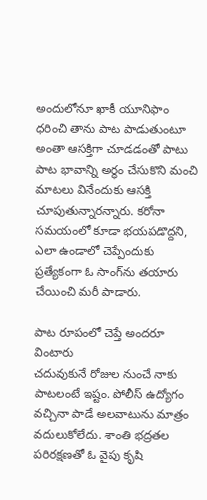అందులోనూ ఖాకీ యూనిఫాం ధరించి తాను పాట పాడుతుంటూ అంతా ఆసక్తిగా చూడడంతో పాటు పాట భావాన్ని అర్థం చేసుకొని మంచి మాటలు వినేందుకు ఆసక్తి చూపుతున్నారన్నారు. కరోనా సమయంలో కూడా భయపడొద్దని, ఎలా ఉండాలో చెప్పేందుకు ప్రత్యేకంగా ఓ సాంగ్‌ను తయారు చేయించి మరీ పాడారు.

పాట రూపంలో చెప్తే అందరూ వింటారు
చదువుకునే రోజుల నుంచే నాకు పాటలంటే ఇష్టం. పోలీస్‌ ఉద్యోగం వచ్చినా పాడే అలవాటును మాత్రం వదులుకోలేదు. శాంతి భద్రతల పరిరక్షణతో ఓ వైపు కృషి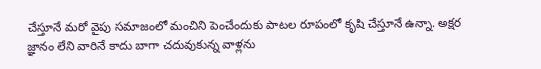చేస్తూనే మరో వైపు సమాజంలో మంచిని పెంచేందుకు పాటల రూపంలో కృషి చేస్తూనే ఉన్నా. అక్షర జ్ఞానం లేని వారినే కాదు బాగా చదువుకున్న వాళ్లను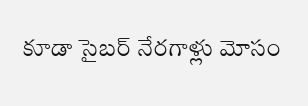కూడా సైబర్‌ నేరగాళ్లు మోసం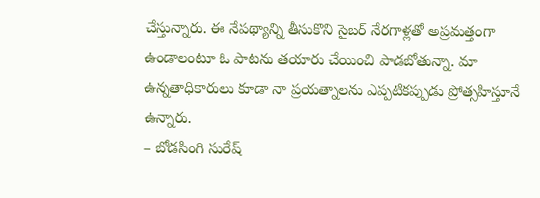చేస్తున్నారు. ఈ నేపథ్యాన్ని తీసుకొని సైబర్‌ నేరగాళ్లతో అప్రమత్తంగా ఉండాలంటూ ఓ పాటను తయారు చేయించి పాడబోతున్నా. మా ఉన్నతాధికారులు కూడా నా ప్రయత్నాలను ఎప్పటికప్పుడు ప్రోత్సహిస్తూనే ఉన్నారు.
– బోడసింగి సురేష్‌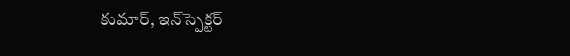కుమార్, ఇన్‌స్పెక్టర్‌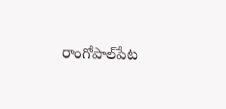రాంగోపాల్‌పేట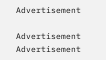Advertisement

Advertisement
Advertisement